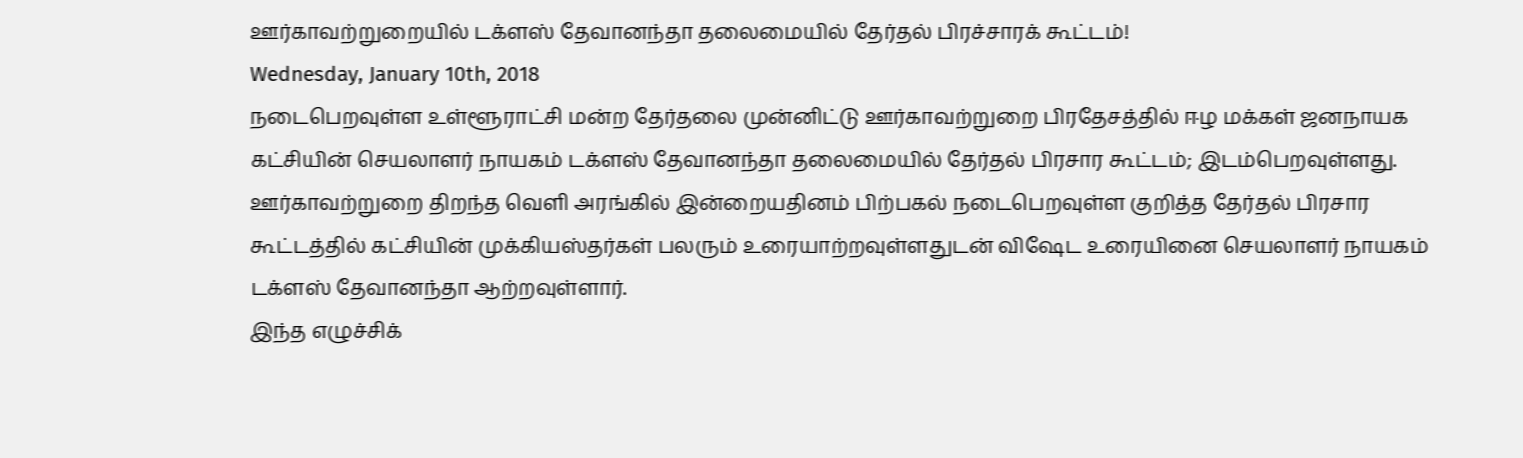ஊர்காவற்றுறையில் டக்ளஸ் தேவானந்தா தலைமையில் தேர்தல் பிரச்சாரக் கூட்டம்!
Wednesday, January 10th, 2018
நடைபெறவுள்ள உள்ளூராட்சி மன்ற தேர்தலை முன்னிட்டு ஊர்காவற்றுறை பிரதேசத்தில் ஈழ மக்கள் ஜனநாயக கட்சியின் செயலாளர் நாயகம் டக்ளஸ் தேவானந்தா தலைமையில் தேர்தல் பிரசார கூட்டம்; இடம்பெறவுள்ளது.
ஊர்காவற்றுறை திறந்த வெளி அரங்கில் இன்றையதினம் பிற்பகல் நடைபெறவுள்ள குறித்த தேர்தல் பிரசார கூட்டத்தில் கட்சியின் முக்கியஸ்தர்கள் பலரும் உரையாற்றவுள்ளதுடன் விஷேட உரையினை செயலாளர் நாயகம் டக்ளஸ் தேவானந்தா ஆற்றவுள்ளார்.
இந்த எழுச்சிக்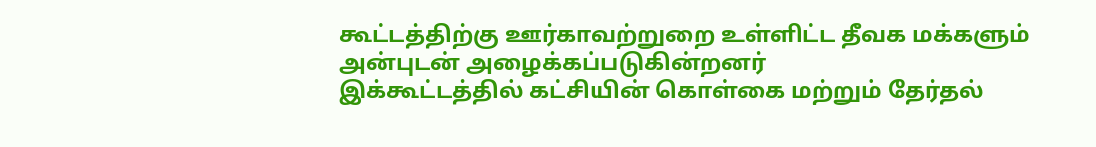கூட்டத்திற்கு ஊர்காவற்றுறை உள்ளிட்ட தீவக மக்களும் அன்புடன் அழைக்கப்படுகின்றனர்
இக்கூட்டத்தில் கட்சியின் கொள்கை மற்றும் தேர்தல்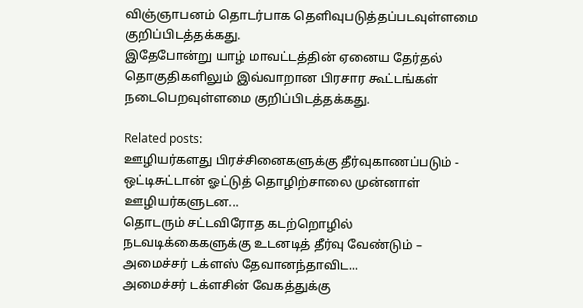விஞ்ஞாபனம் தொடர்பாக தெளிவுபடுத்தப்படவுள்ளமை குறிப்பிடத்தக்கது.
இதேபோன்று யாழ் மாவட்டத்தின் ஏனைய தேர்தல் தொகுதிகளிலும் இவ்வாறான பிரசார கூட்டங்கள் நடைபெறவுள்ளமை குறிப்பிடத்தக்கது.

Related posts:
ஊழியர்களது பிரச்சினைகளுக்கு தீர்வுகாணப்படும் - ஒட்டிசுட்டான் ஓட்டுத் தொழிற்சாலை முன்னாள் ஊழியர்களுடன...
தொடரும் சட்டவிரோத கடற்றொழில் நடவடிக்கைகளுக்கு உடனடித் தீர்வு வேண்டும் – அமைச்சர் டக்ளஸ் தேவானந்தாவிட...
அமைச்சர் டக்ளசின் வேகத்துக்கு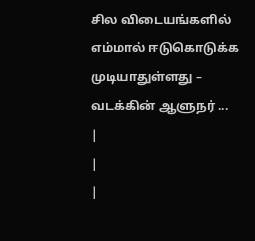சில விடையங்களில் எம்மால் ஈடுகொடுக்க முடியாதுள்ளது – வடக்கின் ஆளுநர் ...
|
|
|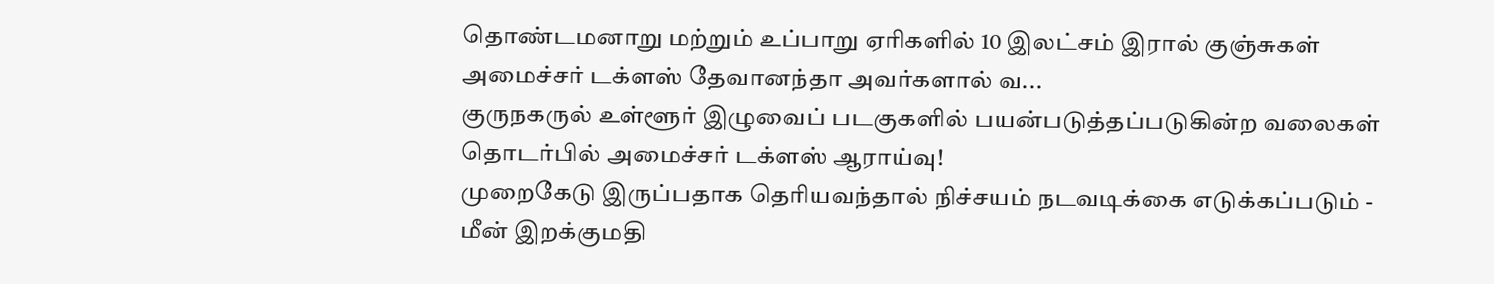தொண்டமனாறு மற்றும் உப்பாறு ஏரிகளில் 10 இலட்சம் இரால் குஞ்சுகள் அமைச்சர் டக்ளஸ் தேவானந்தா அவர்களால் வ...
குருநகருல் உள்ளூர் இழுவைப் படகுகளில் பயன்படுத்தப்படுகின்ற வலைகள் தொடர்பில் அமைச்சர் டக்ளஸ் ஆராய்வு!
முறைகேடு இருப்பதாக தெரியவந்தால் நிச்சயம் நடவடிக்கை எடுக்கப்படும் - மீன் இறக்குமதி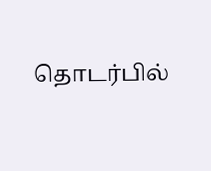தொடர்பில்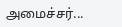அமைச்சர்...